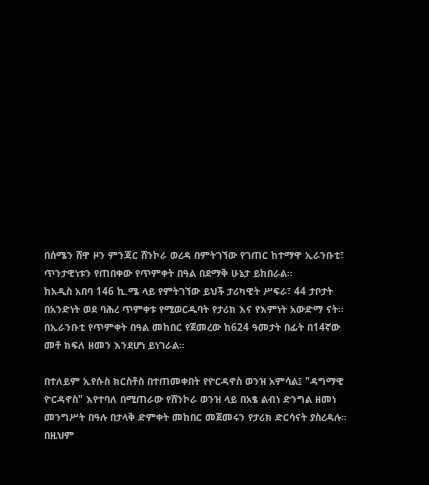በሰሜን ሸዋ ዞን ምንጃር ሸንኮራ ወረዳ በምትገኘው የገጠር ከተማዋ ኢራንቡቲ፣ ጥንታዊነቱን የጠበቀው የጥምቀት በዓል በደማቅ ሁኔታ ይከበራል።
ከአዲስ አበባ 146 ኪ.ሜ ላይ የምትገኘው ይህች ታሪካዊት ሥፍራ፣ 44 ታቦታት በአንድነት ወደ ባሕረ ጥምቀቱ የሚወርዱባት የታሪክ እና የእምነት አውድማ ናት።
በኢራንቡቲ የጥምቀት በዓል መከበር የጀመረው ከ624 ዓመታት በፊት በ14ኛው መቶ ክፍለ ዘመን እንደሆነ ይነገራል።

በተለይም ኢየሱስ ክርስቶስ በተጠመቀበት የዮርዳኖስ ወንዝ አምሳል፤ "ዳግማዊ ዮርዳኖስ" እየተባለ በሚጠራው የሸንኮራ ወንዝ ላይ በአፄ ልብነ ድንግል ዘመነ መንግሥት በዓሉ በታላቅ ድምቀት መከበር መጀመሩን የታሪክ ድርሳናት ያስረዳሉ።
በዚህም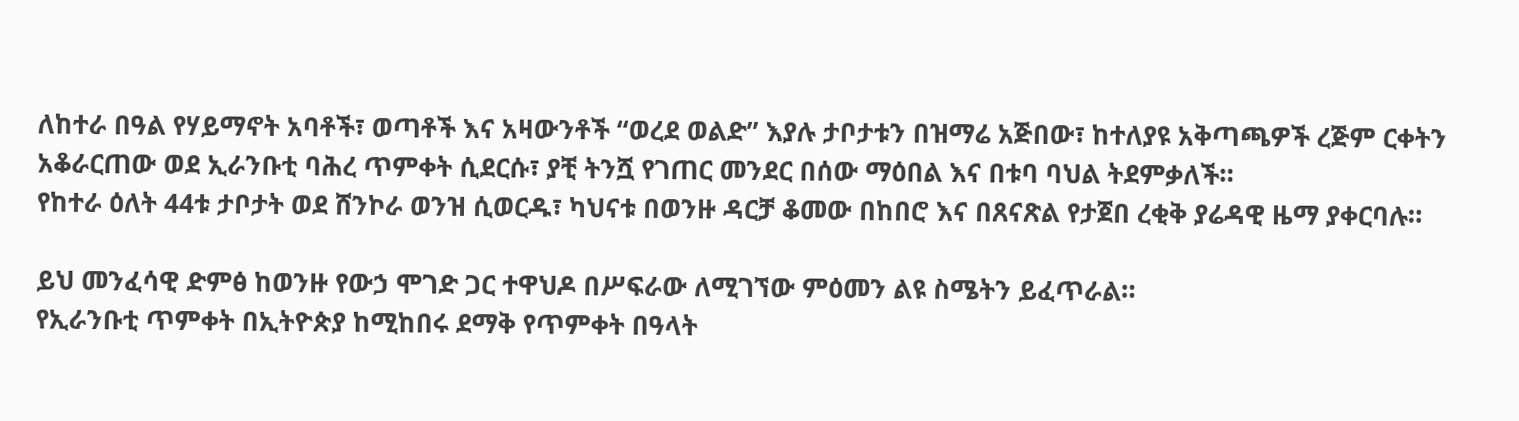ለከተራ በዓል የሃይማኖት አባቶች፣ ወጣቶች እና አዛውንቶች “ወረደ ወልድ” እያሉ ታቦታቱን በዝማሬ አጅበው፣ ከተለያዩ አቅጣጫዎች ረጅም ርቀትን አቆራርጠው ወደ ኢራንቡቲ ባሕረ ጥምቀት ሲደርሱ፣ ያቺ ትንሿ የገጠር መንደር በሰው ማዕበል እና በቱባ ባህል ትደምቃለች።
የከተራ ዕለት 44ቱ ታቦታት ወደ ሸንኮራ ወንዝ ሲወርዱ፣ ካህናቱ በወንዙ ዳርቻ ቆመው በከበሮ እና በጸናጽል የታጀበ ረቂቅ ያሬዳዊ ዜማ ያቀርባሉ።

ይህ መንፈሳዊ ድምፅ ከወንዙ የውኃ ሞገድ ጋር ተዋህዶ በሥፍራው ለሚገኘው ምዕመን ልዩ ስሜትን ይፈጥራል።
የኢራንቡቲ ጥምቀት በኢትዮጵያ ከሚከበሩ ደማቅ የጥምቀት በዓላት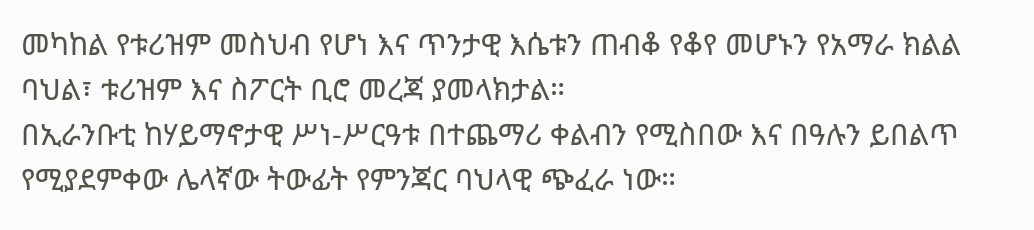መካከል የቱሪዝም መስህብ የሆነ እና ጥንታዊ እሴቱን ጠብቆ የቆየ መሆኑን የአማራ ክልል ባህል፣ ቱሪዝም እና ስፖርት ቢሮ መረጃ ያመላክታል።
በኢራንቡቲ ከሃይማኖታዊ ሥነ-ሥርዓቱ በተጨማሪ ቀልብን የሚስበው እና በዓሉን ይበልጥ የሚያደምቀው ሌላኛው ትውፊት የምንጃር ባህላዊ ጭፈራ ነው።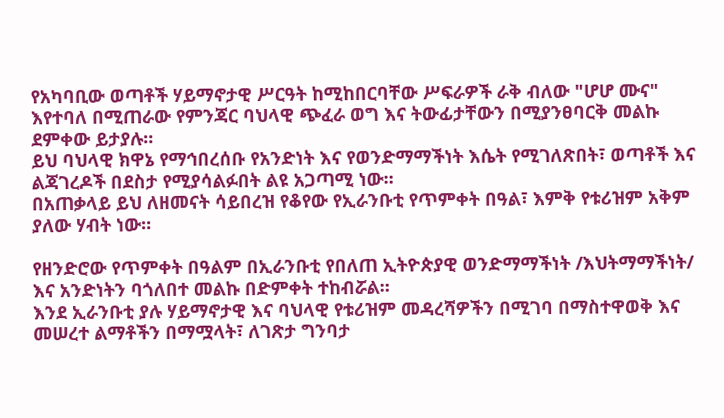የአካባቢው ወጣቶች ሃይማኖታዊ ሥርዓት ከሚከበርባቸው ሥፍራዎች ራቅ ብለው "ሆሆ ሙና" እየተባለ በሚጠራው የምንጃር ባህላዊ ጭፈራ ወግ እና ትውፊታቸውን በሚያንፀባርቅ መልኩ ደምቀው ይታያሉ።
ይህ ባህላዊ ክዋኔ የማኅበረሰቡ የአንድነት እና የወንድማማችነት እሴት የሚገለጽበት፣ ወጣቶች እና ልጃገረዶች በደስታ የሚያሳልፉበት ልዩ አጋጣሚ ነው።
በአጠቃላይ ይህ ለዘመናት ሳይበረዝ የቆየው የኢራንቡቲ የጥምቀት በዓል፣ እምቅ የቱሪዝም አቅም ያለው ሃብት ነው።

የዘንድሮው የጥምቀት በዓልም በኢራንቡቲ የበለጠ ኢትዮጵያዊ ወንድማማችነት /እህትማማችነት/ እና አንድነትን ባጎለበተ መልኩ በድምቀት ተከብሯል።
እንደ ኢራንቡቲ ያሉ ሃይማኖታዊ እና ባህላዊ የቱሪዝም መዳረሻዎችን በሚገባ በማስተዋወቅ እና መሠረተ ልማቶችን በማሟላት፣ ለገጽታ ግንባታ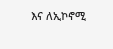እና ለኢኮኖሚ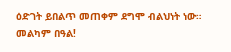ዕድገት ይበልጥ መጠቀም ደግሞ ብልህነት ነው። መልካም በዓል!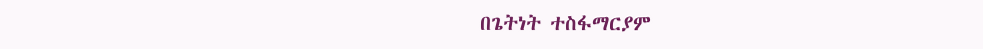በጌትነት ተስፋማርያም